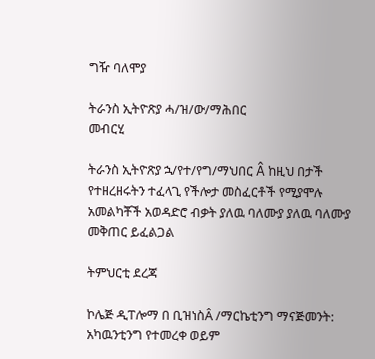ግዥ ባለሞያ

ትራንስ ኢትዮጽያ ሓ/ዝ/ው/ማሕበር
መብርሂ

ትራንስ ኢትዮጽያ ኋ/የተ/የግ/ማህበር Â ከዚህ በታች የተዘረዘሩትን ተፈላጊ የችሎታ መስፈርቶች የሚያሞሉ አመልካቾች አወዳድሮ ብቃት ያለዉ ባለሙያ ያለዉ ባለሙያ መቅጠር ይፈልጋል

ትምህርቲ ደረጃ

ኮሌጅ ዲፐሎማ በ ቢዝነስÂ /ማርኬቲንግ ማናጅመንት: አካዉንቲንግ የተመረቀ ወይም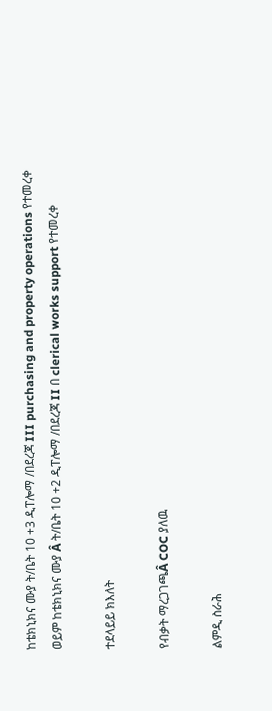ከቴክኒክና ሙያ ት/ቤት 10 +3 ዲፐሎማ /በደረጃ III purchasing and property operations የተመረቀ ወይም ከቴክኒክና ሙያ Â ት/ቤት 10 +2 ዲፐሎማ /በደረጃ II በ clerical works support የተመረቀ

ተደላይይ ክእለት

የብቃት ማረጋገጫÂ COC ያለዉ

ልምዲ ስራሕ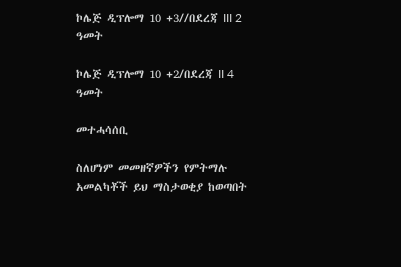ኮሌጅ ዲፕሎማ 10 +3//በደረጃ III 2 ዓመት

ኮሌጅ ዲፕሎማ 10 +2/በደረጃ II 4 ዓመት

መተሓሳሰቢ

ስለሆነም መመዘኛዎችን የምትማሉ አመልካቾች ይህ ማስታወቂያ ከወጣበት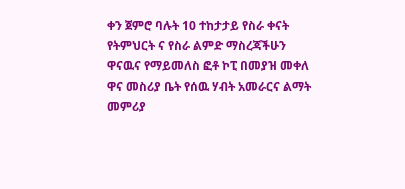ቀን ጀምሮ ባሉት 10 ተከታታይ የስራ ቀናት የትምህርት ና የስራ ልምድ ማስረጃችሁን ዋናዉና የማይመለስ ፎቶ ኮፒ በመያዝ መቀለ ዋና መስሪያ ቤት የሰዉ ሃብት አመራርና ልማት መምሪያ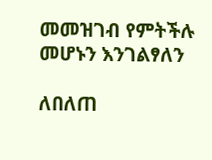መመዝገብ የምትችሉ መሆኑን እንገልፃለን

ለበለጠ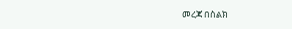መረጃ በስልክ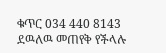ቁጥር 034 440 8143 ደዉለዉ መጠየቅ የችላሉ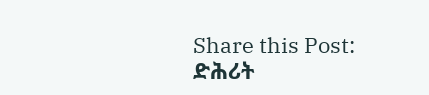Share this Post:
ድሕሪት